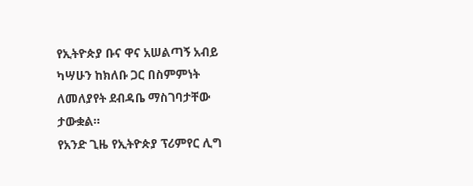የኢትዮጵያ ቡና ዋና አሠልጣኝ አብይ ካሣሁን ከክለቡ ጋር በስምምነት ለመለያየት ደብዳቤ ማስገባታቸው ታውቋል።
የአንድ ጊዜ የኢትዮጵያ ፕሪምየር ሊግ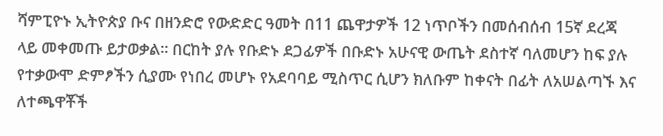ሻምፒዮኑ ኢትዮጵያ ቡና በዘንድሮ የውድድር ዓመት በ11 ጨዋታዎች 12 ነጥቦችን በመሰብሰብ 15ኛ ደረጃ ላይ መቀመጡ ይታወቃል። በርከት ያሉ የቡድኑ ደጋፊዎች በቡድኑ አሁናዊ ውጤት ደስተኛ ባለመሆን ከፍ ያሉ የተቃውሞ ድምፆችን ሲያሙ የነበረ መሆኑ የአደባባይ ሚስጥር ሲሆን ክለቡም ከቀናት በፊት ለአሠልጣኙ እና ለተጫዋቾች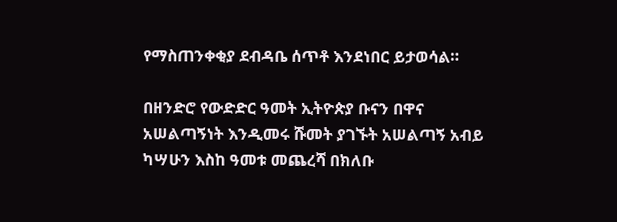የማስጠንቀቂያ ደብዳቤ ሰጥቶ እንደነበር ይታወሳል።

በዘንድሮ የውድድር ዓመት ኢትዮጵያ ቡናን በዋና አሠልጣኝነት እንዲመሩ ሹመት ያገኙት አሠልጣኝ አብይ ካሣሁን እስከ ዓመቱ መጨረሻ በክለቡ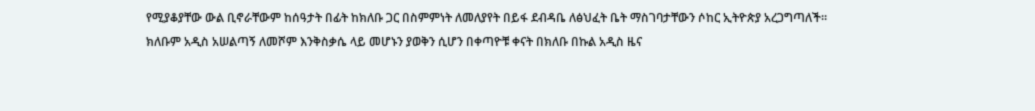የሚያቆያቸው ውል ቢኖራቸውም ከሰዓታት በፊት ከክለቡ ጋር በስምምነት ለመለያየት በይፋ ደብዳቤ ለፅህፈት ቤት ማስገባታቸውን ሶከር ኢትዮጵያ አረጋግጣለች።
ክለቡም አዲስ አሠልጣኝ ለመሾም እንቅስቃሴ ላይ መሆኑን ያወቅን ሲሆን በቀጣዮቹ ቀናት በክለቡ በኩል አዲስ ዜና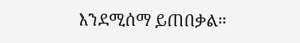እንደሚሰማ ይጠበቃል።